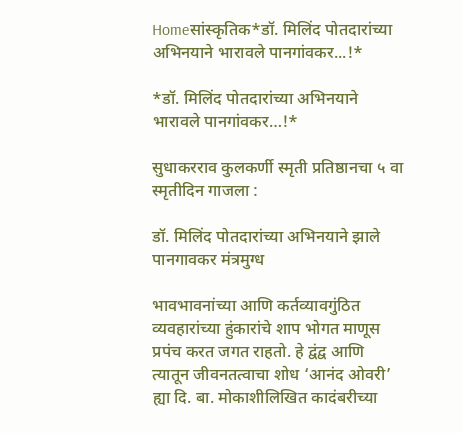Homeसांस्कृतिक*डॉ. मिलिंद पोतदारांच्या अभिनयाने भारावले पानगांवकर...!*

*डॉ. मिलिंद पोतदारांच्या अभिनयाने भारावले पानगांवकर…!*

सुधाकरराव कुलकर्णी स्मृती प्रतिष्ठानचा ५ वा स्मृतीदिन गाजला :

डॉ. मिलिंद पोतदारांच्या अभिनयाने झाले पानगावकर मंत्रमुग्ध

भावभावनांच्या आणि कर्तव्यावगुंठित व्यवहारांच्या हुंकारांचे शाप भोगत माणूस प्रपंच करत जगत राहतो. हे द्वंद्व आणि त्यातून जीवनतत्वाचा शोध ‘आनंद ओवरी’ ह्या दि. बा. मोकाशीलिखित कादंबरीच्या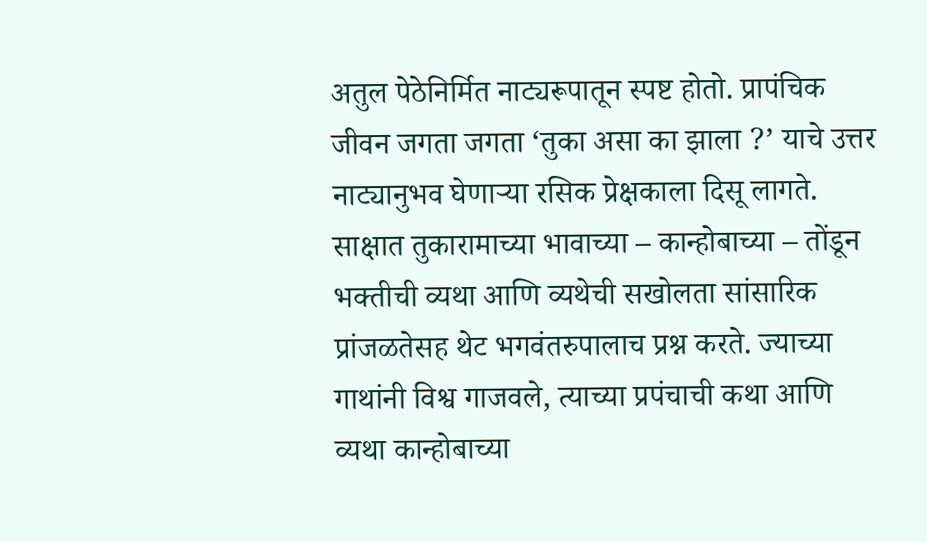अतुल पेठेनिर्मित नाट्यरूपातून स्पष्ट होतो. प्रापंचिक जीवन जगता जगता ‘तुका असा का झाला ?’ याचे उत्तर नाट्यानुभव घेणाऱ्या रसिक प्रेक्षकाला दिसू लागते. साक्षात तुकारामाच्या भावाच्या – कान्होबाच्या – तोंडून भक्तीची व्यथा आणि व्यथेची सखोलता सांसारिक प्रांजळतेसह थेट भगवंतरुपालाच प्रश्न करते. ज्याच्या गाथांनी विश्व गाजवले, त्याच्या प्रपंचाची कथा आणि व्यथा कान्होबाच्या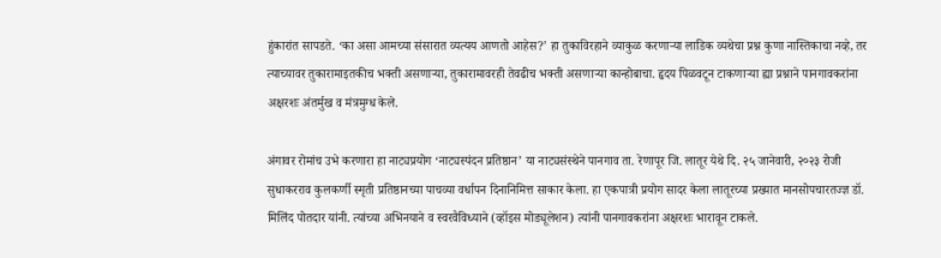हुंकारांत सापडते. ‘का असा आमच्या संसारात व्यत्यय आणतो आहेस?’ हा तुकाविरहाने व्याकुळ करणाऱ्या लाडिक व्यथेचा प्रश्न कुणा नास्तिकाचा नव्हे, तर त्याच्यावर तुकारामाइतकीच भक्ती असणाऱ्या, तुकारामावरही तेवढीच भक्ती असणाऱ्या कान्होबाचा. हृदय पिळवटून टाकणाऱ्या ह्या प्रश्नाने पानगावकरांना अक्षरशः अंतर्मुख व मंत्रमुग्ध केले.

अंगावर रोमांच उभे करणारा हा नाट्यप्रयोग ‘नाट्यस्पंदन प्रतिष्ठान’ या नाट्यसंस्थेने पानगाव ता. रेणापूर जि. लातूर येथे दि. २५ जानेवारी, २०२३ रोजी सुधाकरराव कुलकर्णी स्मृती प्रतिष्ठानच्या पाचव्या वर्धापन दिनानिमित्त साकार केला. हा एकपात्री प्रयोग सादर केला लातूरच्या प्रख्यात मानसोपचारतज्ज्ञ डॉ. मिलिंद पोतदार यांनी. त्यांच्या अभिनयाने व स्वरवैविध्याने (व्हॉइस मोड्यूलेशन) त्यांनी पानगावकरांना अक्षरशः भारावून टाकले.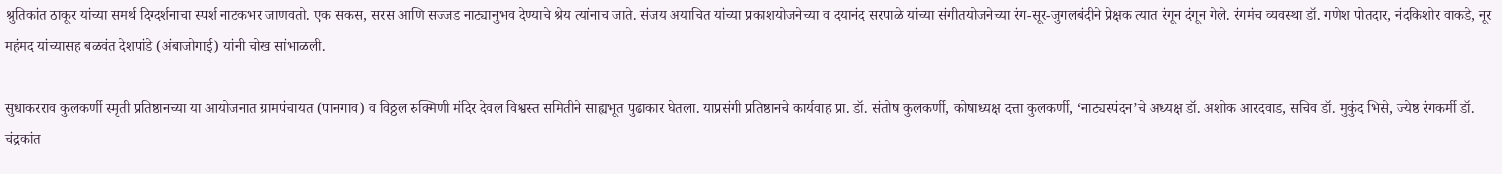श्रुतिकांत ठाकूर यांच्या समर्थ दिग्दर्शनाचा स्पर्श नाटकभर जाणवतो. एक सकस, सरस आणि सज्जड नाट्यानुभव देण्याचे श्रेय त्यांनाच जाते. संजय अयाचित यांच्या प्रकाशयोजनेच्या व दयानंद सरपाळे यांच्या संगीतयोजनेच्या रंग-सूर-जुगलबंदीने प्रेक्षक त्यात रंगून दंगून गेले. रंगमंच व्यवस्था डॉ. गणेश पोतदार, नंदकिशोर वाकडे, नूर महंमद यांच्यासह बळवंत देशपांडे (अंबाजोगाई) यांनी चोख सांभाळली.

सुधाकरराव कुलकर्णी स्मृती प्रतिष्ठानच्या या आयोजनात ग्रामपंचायत (पानगाव) व विठ्ठल रुक्मिणी मंदिर देवल विश्वस्त समितीने साह्यभूत पुढाकार घेतला. याप्रसंगी प्रतिष्ठानचे कार्यवाह प्रा. डॉ. संतोष कुलकर्णी, कोषाध्यक्ष दत्ता कुलकर्णी, ‘नाट्यस्पंदन’चे अध्यक्ष डॉ. अशोक आरदवाड, सचिव डॉ. मुकुंद भिसे, ज्येष्ठ रंगकर्मी डॉ. चंद्रकांत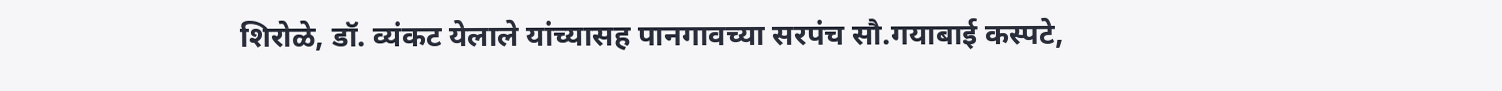शिरोळे, डॉ. व्यंकट येलाले यांच्यासह पानगावच्या सरपंच सौ.गयाबाई कस्पटे,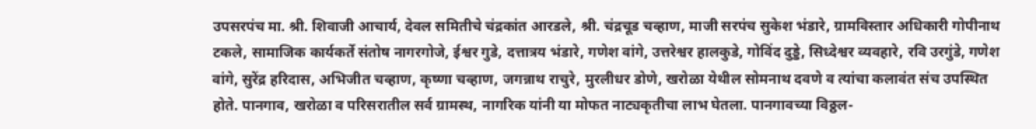उपसरपंच मा. श्री. शिवाजी आचार्य, देवल समितीचे चंद्रकांत आरडले, श्री. चंद्रचूड चव्हाण, माजी सरपंच सुकेश भंडारे, ग्रामविस्तार अधिकारी गोपीनाथ टकले, सामाजिक कार्यकर्ते संतोष नागरगोजे, ईश्वर गुडे, दत्तात्रय भंडारे, गणेश वांगे, उत्तरेश्वर हालकुडे, गोविंद दुड्डे, सिध्देश्वर व्यवहारे, रवि उरगुंडे, गणेश वांगे, सुरेंद्र हरिदास, अभिजीत चव्हाण, कृष्णा चव्हाण, जगन्नाथ राचुरे, मुरलीधर डोणे, खरोळा येथील सोमनाथ दवणे व त्यांचा कलावंत संच उपस्थित होते. पानगाव, खरोळा व परिसरातील सर्व ग्रामस्थ, नागरिक यांनी या मोफत नाट्यकृतीचा लाभ घेतला. पानगावच्या विठ्ठल-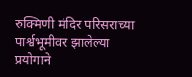रुक्मिणी मंदिर परिसराच्या पार्श्वभूमीवर झालेल्या प्रयोगाने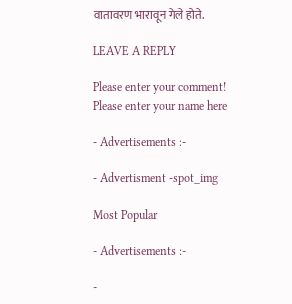वातावरण भारावून गेले होते.

LEAVE A REPLY

Please enter your comment!
Please enter your name here

- Advertisements :-

- Advertisment -spot_img

Most Popular

- Advertisements :-

-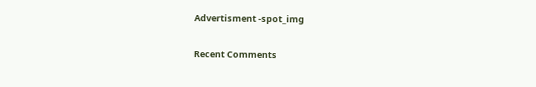Advertisment -spot_img

Recent Comments